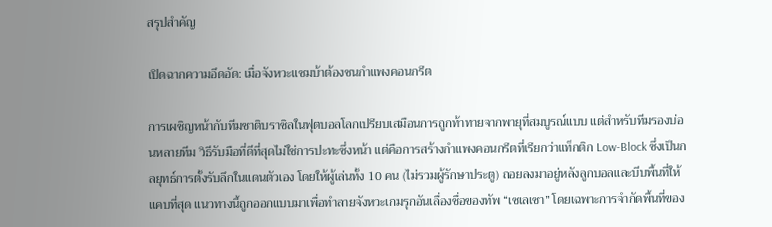สรุปสำคัญ

เปิดฉากความอึดอัด: เมื่อจังหวะแซมบ้าต้องชนกำแพงคอนกรีต

การเผชิญหน้ากับทีมชาติบราซิลในฟุตบอลโลกเปรียบเสมือนการถูกท้าทายจากพายุที่สมบูรณ์แบบ แต่สำหรับทีมรองบ่อนหลายทีม วิธีรับมือที่ดีที่สุดไม่ใช่การปะทะซึ่งหน้า แต่คือการสร้างกำแพงคอนกรีตที่เรียกว่าแท็กติก Low-Block ซึ่งเป็นกลยุทธ์การตั้งรับลึกในแดนตัวเอง โดยให้ผู้เล่นทั้ง 10 คน (ไม่รวมผู้รักษาประตู) ถอยลงมาอยู่หลังลูกบอลและบีบพื้นที่ให้แคบที่สุด แนวทางนี้ถูกออกแบบมาเพื่อทำลายจังหวะเกมรุกอันเลื่องชื่อของทัพ “เซเลเซา” โดยเฉพาะการจำกัดพื้นที่ของ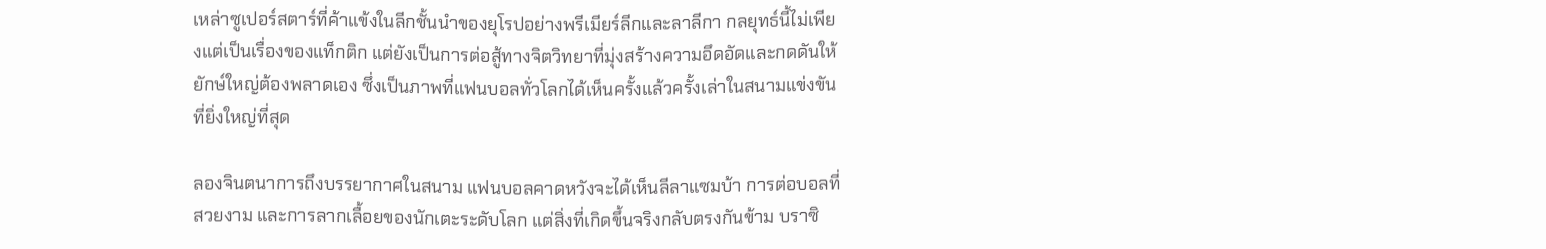เหล่าซูเปอร์สตาร์ที่ค้าแข้งในลีกชั้นนำของยุโรปอย่างพรีเมียร์ลีกและลาลีกา กลยุทธ์นี้ไม่เพียงแต่เป็นเรื่องของแท็กติก แต่ยังเป็นการต่อสู้ทางจิตวิทยาที่มุ่งสร้างความอึดอัดและกดดันให้ยักษ์ใหญ่ต้องพลาดเอง ซึ่งเป็นภาพที่แฟนบอลทั่วโลกได้เห็นครั้งแล้วครั้งเล่าในสนามแข่งขันที่ยิ่งใหญ่ที่สุด

ลองจินตนาการถึงบรรยากาศในสนาม แฟนบอลคาดหวังจะได้เห็นลีลาแซมบ้า การต่อบอลที่สวยงาม และการลากเลื้อยของนักเตะระดับโลก แต่สิ่งที่เกิดขึ้นจริงกลับตรงกันข้าม บราซิ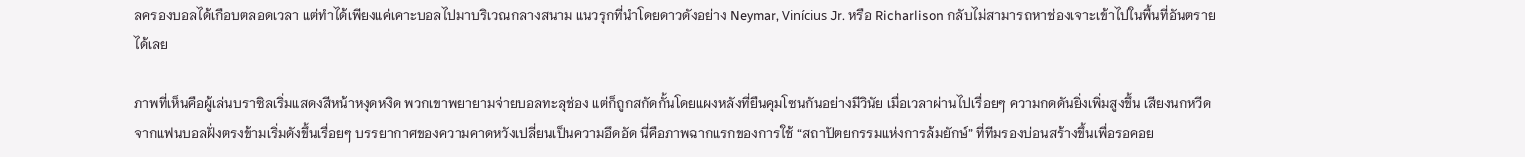ลครองบอลได้เกือบตลอดเวลา แต่ทำได้เพียงแค่เคาะบอลไปมาบริเวณกลางสนาม แนวรุกที่นำโดยดาวดังอย่าง Neymar, Vinícius Jr. หรือ Richarlison กลับไม่สามารถหาช่องเจาะเข้าไปในพื้นที่อันตรายได้เลย

ภาพที่เห็นคือผู้เล่นบราซิลเริ่มแสดงสีหน้าหงุดหงิด พวกเขาพยายามจ่ายบอลทะลุช่อง แต่ก็ถูกสกัดกั้นโดยแผงหลังที่ยืนคุมโซนกันอย่างมีวินัย เมื่อเวลาผ่านไปเรื่อยๆ ความกดดันยิ่งเพิ่มสูงขึ้น เสียงนกหวีดจากแฟนบอลฝั่งตรงข้ามเริ่มดังขึ้นเรื่อยๆ บรรยากาศของความคาดหวังเปลี่ยนเป็นความอึดอัด นี่คือภาพฉากแรกของการใช้ “สถาปัตยกรรมแห่งการล้มยักษ์” ที่ทีมรองบ่อนสร้างขึ้นเพื่อรอคอย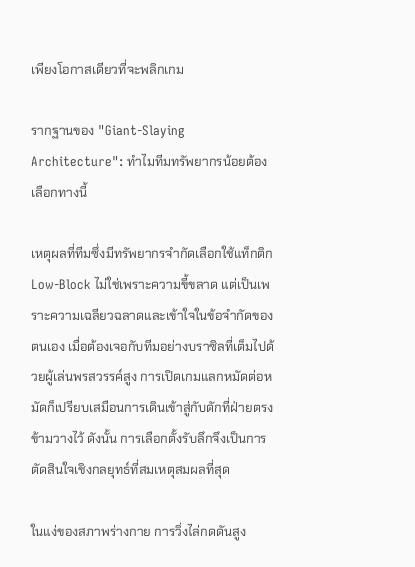เพียงโอกาสเดียวที่จะพลิกเกม

รากฐานของ "Giant-Slaying Architecture": ทำไมทีมทรัพยากรน้อยต้องเลือกทางนี้

เหตุผลที่ทีมซึ่งมีทรัพยากรจำกัดเลือกใช้แท็กติก Low-Block ไม่ใช่เพราะความขี้ขลาด แต่เป็นเพราะความเฉลียวฉลาดและเข้าใจในข้อจำกัดของตนเอง เมื่อต้องเจอกับทีมอย่างบราซิลที่เต็มไปด้วยผู้เล่นพรสวรรค์สูง การเปิดเกมแลกหมัดต่อหมัดก็เปรียบเสมือนการเดินเข้าสู่กับดักที่ฝ่ายตรงข้ามวางไว้ ดังนั้น การเลือกตั้งรับลึกจึงเป็นการตัดสินใจเชิงกลยุทธ์ที่สมเหตุสมผลที่สุด

ในแง่ของสภาพร่างกาย การวิ่งไล่กดดันสูง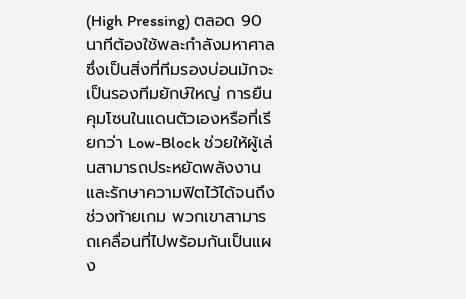(High Pressing) ตลอด 90 นาทีต้องใช้พละกำลังมหาศาล ซึ่งเป็นสิ่งที่ทีมรองบ่อนมักจะเป็นรองทีมยักษ์ใหญ่ การยืนคุมโซนในแดนตัวเองหรือที่เรียกว่า Low-Block ช่วยให้ผู้เล่นสามารถประหยัดพลังงานและรักษาความฟิตไว้ได้จนถึงช่วงท้ายเกม พวกเขาสามารถเคลื่อนที่ไปพร้อมกันเป็นแผง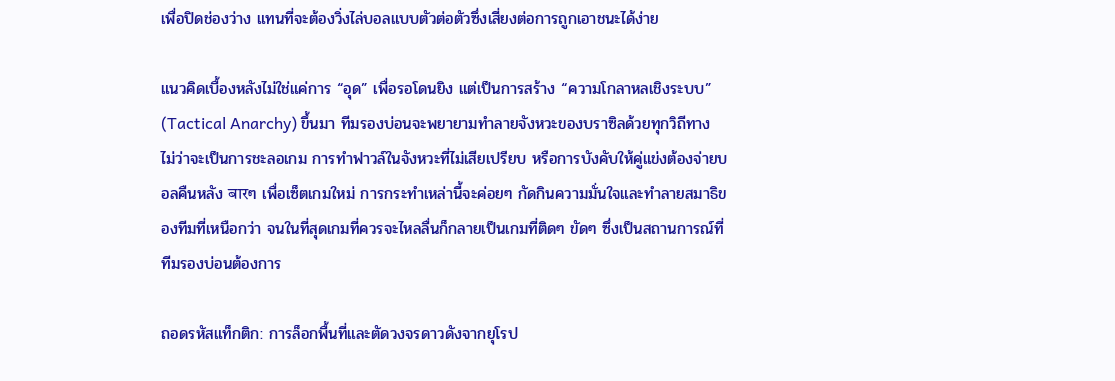เพื่อปิดช่องว่าง แทนที่จะต้องวิ่งไล่บอลแบบตัวต่อตัวซึ่งเสี่ยงต่อการถูกเอาชนะได้ง่าย

แนวคิดเบื้องหลังไม่ใช่แค่การ “อุด” เพื่อรอโดนยิง แต่เป็นการสร้าง “ความโกลาหลเชิงระบบ” (Tactical Anarchy) ขึ้นมา ทีมรองบ่อนจะพยายามทำลายจังหวะของบราซิลด้วยทุกวิถีทาง ไม่ว่าจะเป็นการชะลอเกม การทำฟาวล์ในจังหวะที่ไม่เสียเปรียบ หรือการบังคับให้คู่แข่งต้องจ่ายบอลคืนหลัง बारๆ เพื่อเซ็ตเกมใหม่ การกระทำเหล่านี้จะค่อยๆ กัดกินความมั่นใจและทำลายสมาธิของทีมที่เหนือกว่า จนในที่สุดเกมที่ควรจะไหลลื่นก็กลายเป็นเกมที่ติดๆ ขัดๆ ซึ่งเป็นสถานการณ์ที่ทีมรองบ่อนต้องการ

ถอดรหัสแท็กติก: การล็อกพื้นที่และตัดวงจรดาวดังจากยุโรป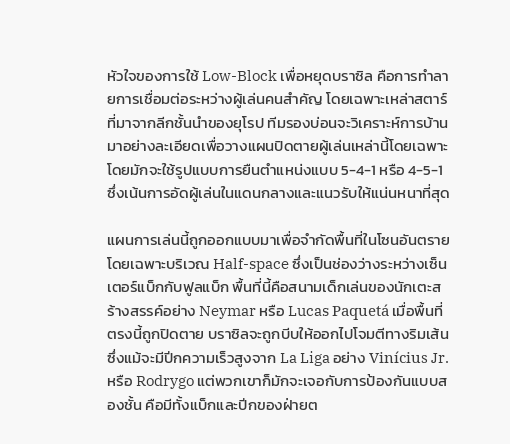หัวใจของการใช้ Low-Block เพื่อหยุดบราซิล คือการทำลายการเชื่อมต่อระหว่างผู้เล่นคนสำคัญ โดยเฉพาะเหล่าสตาร์ที่มาจากลีกชั้นนำของยุโรป ทีมรองบ่อนจะวิเคราะห์การบ้านมาอย่างละเอียดเพื่อวางแผนปิดตายผู้เล่นเหล่านี้โดยเฉพาะ โดยมักจะใช้รูปแบบการยืนตำแหน่งแบบ 5-4-1 หรือ 4-5-1 ซึ่งเน้นการอัดผู้เล่นในแดนกลางและแนวรับให้แน่นหนาที่สุด

แผนการเล่นนี้ถูกออกแบบมาเพื่อจำกัดพื้นที่ในโซนอันตราย โดยเฉพาะบริเวณ Half-space ซึ่งเป็นช่องว่างระหว่างเซ็นเตอร์แบ็กกับฟูลแบ็ก พื้นที่นี้คือสนามเด็กเล่นของนักเตะสร้างสรรค์อย่าง Neymar หรือ Lucas Paquetá เมื่อพื้นที่ตรงนี้ถูกปิดตาย บราซิลจะถูกบีบให้ออกไปโจมตีทางริมเส้น ซึ่งแม้จะมีปีกความเร็วสูงจาก La Liga อย่าง Vinícius Jr. หรือ Rodrygo แต่พวกเขาก็มักจะเจอกับการป้องกันแบบสองชั้น คือมีทั้งแบ็กและปีกของฝ่ายต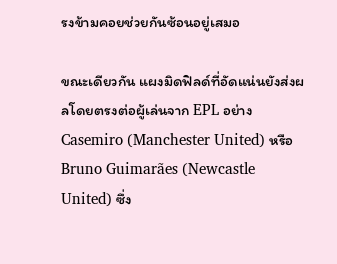รงข้ามคอยช่วยกันซ้อนอยู่เสมอ

ขณะเดียวกัน แผงมิดฟิลด์ที่อัดแน่นยังส่งผลโดยตรงต่อผู้เล่นจาก EPL อย่าง Casemiro (Manchester United) หรือ Bruno Guimarães (Newcastle United) ซึ่ง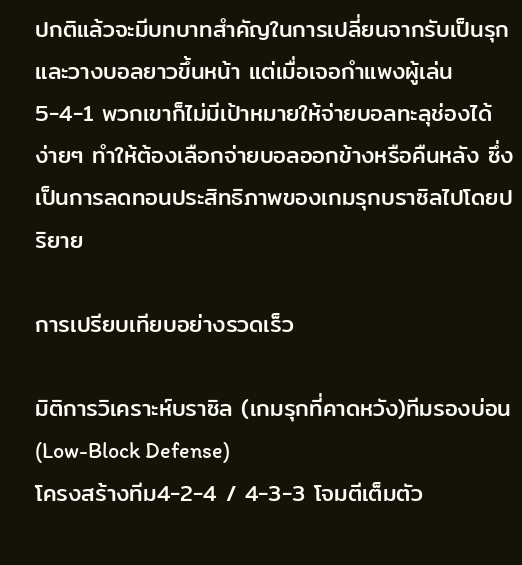ปกติแล้วจะมีบทบาทสำคัญในการเปลี่ยนจากรับเป็นรุกและวางบอลยาวขึ้นหน้า แต่เมื่อเจอกำแพงผู้เล่น 5-4-1 พวกเขาก็ไม่มีเป้าหมายให้จ่ายบอลทะลุช่องได้ง่ายๆ ทำให้ต้องเลือกจ่ายบอลออกข้างหรือคืนหลัง ซึ่งเป็นการลดทอนประสิทธิภาพของเกมรุกบราซิลไปโดยปริยาย

การเปรียบเทียบอย่างรวดเร็ว

มิติการวิเคราะห์บราซิล (เกมรุกที่คาดหวัง)ทีมรองบ่อน (Low-Block Defense)
โครงสร้างทีม4-2-4 / 4-3-3 โจมตีเต็มตัว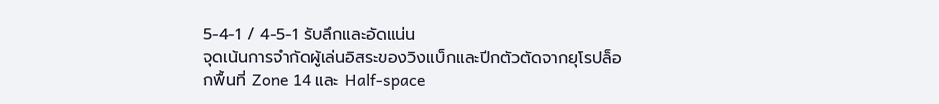5-4-1 / 4-5-1 รับลึกและอัดแน่น
จุดเน้นการจำกัดผู้เล่นอิสระของวิงแบ็กและปีกตัวตัดจากยุโรปล็อกพื้นที่ Zone 14 และ Half-space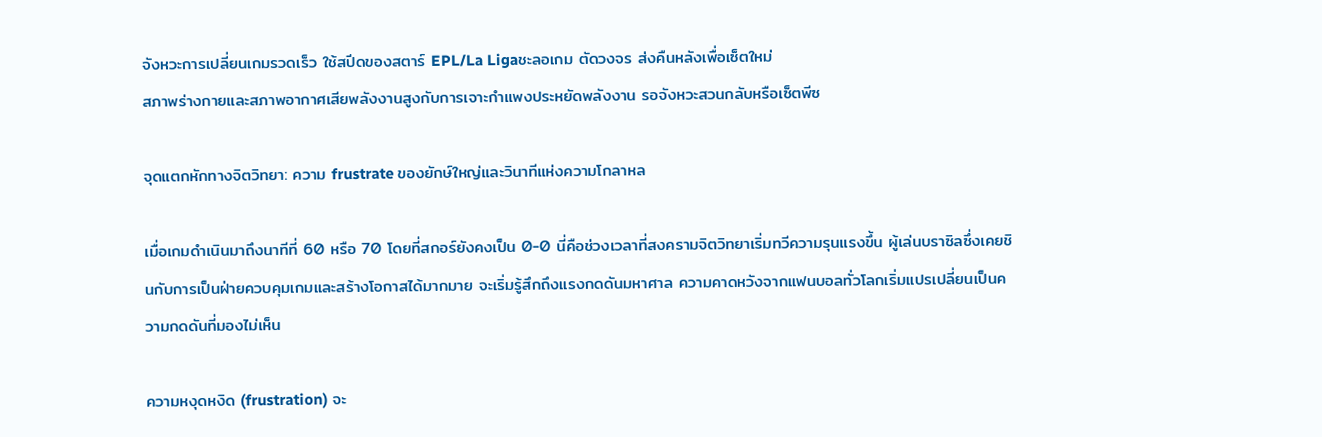จังหวะการเปลี่ยนเกมรวดเร็ว ใช้สปีดของสตาร์ EPL/La Ligaชะลอเกม ตัดวงจร ส่งคืนหลังเพื่อเซ็ตใหม่
สภาพร่างกายและสภาพอากาศเสียพลังงานสูงกับการเจาะกำแพงประหยัดพลังงาน รอจังหวะสวนกลับหรือเซ็ตพีซ

จุดแตกหักทางจิตวิทยา: ความ frustrate ของยักษ์ใหญ่และวินาทีแห่งความโกลาหล

เมื่อเกมดำเนินมาถึงนาทีที่ 60 หรือ 70 โดยที่สกอร์ยังคงเป็น 0-0 นี่คือช่วงเวลาที่สงครามจิตวิทยาเริ่มทวีความรุนแรงขึ้น ผู้เล่นบราซิลซึ่งเคยชินกับการเป็นฝ่ายควบคุมเกมและสร้างโอกาสได้มากมาย จะเริ่มรู้สึกถึงแรงกดดันมหาศาล ความคาดหวังจากแฟนบอลทั่วโลกเริ่มแปรเปลี่ยนเป็นความกดดันที่มองไม่เห็น

ความหงุดหงิด (frustration) จะ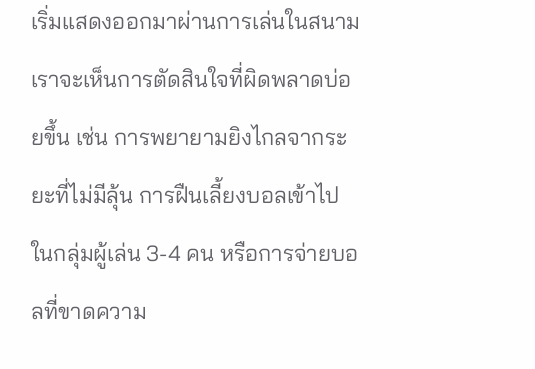เริ่มแสดงออกมาผ่านการเล่นในสนาม เราจะเห็นการตัดสินใจที่ผิดพลาดบ่อยขึ้น เช่น การพยายามยิงไกลจากระยะที่ไม่มีลุ้น การฝืนเลี้ยงบอลเข้าไปในกลุ่มผู้เล่น 3-4 คน หรือการจ่ายบอลที่ขาดความ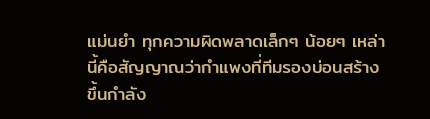แม่นยำ ทุกความผิดพลาดเล็กๆ น้อยๆ เหล่านี้คือสัญญาณว่ากำแพงที่ทีมรองบ่อนสร้างขึ้นกำลัง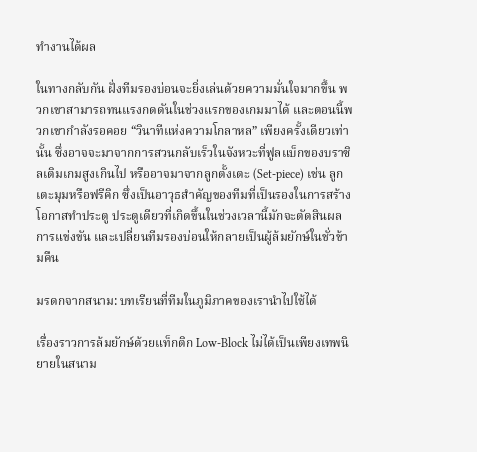ทำงานได้ผล

ในทางกลับกัน ฝั่งทีมรองบ่อนจะยิ่งเล่นด้วยความมั่นใจมากขึ้น พวกเขาสามารถทนแรงกดดันในช่วงแรกของเกมมาได้ และตอนนี้พวกเขากำลังรอคอย “วินาทีแห่งความโกลาหล” เพียงครั้งเดียวเท่านั้น ซึ่งอาจจะมาจากการสวนกลับเร็วในจังหวะที่ฟูลแบ็กของบราซิลเติมเกมสูงเกินไป หรืออาจมาจากลูกตั้งเตะ (Set-piece) เช่น ลูกเตะมุมหรือฟรีคิก ซึ่งเป็นอาวุธสำคัญของทีมที่เป็นรองในการสร้างโอกาสทำประตู ประตูเดียวที่เกิดขึ้นในช่วงเวลานี้มักจะตัดสินผลการแข่งขัน และเปลี่ยนทีมรองบ่อนให้กลายเป็นผู้ล้มยักษ์ในชั่วข้ามคืน

มรดกจากสนาม: บทเรียนที่ทีมในภูมิภาคของเรานำไปใช้ได้

เรื่องราวการล้มยักษ์ด้วยแท็กติก Low-Block ไม่ได้เป็นเพียงเทพนิยายในสนาม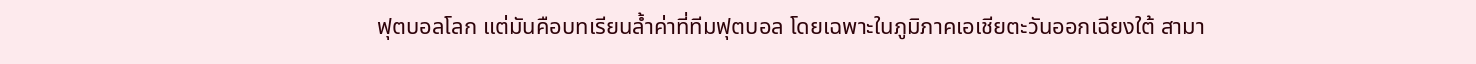ฟุตบอลโลก แต่มันคือบทเรียนล้ำค่าที่ทีมฟุตบอล โดยเฉพาะในภูมิภาคเอเชียตะวันออกเฉียงใต้ สามา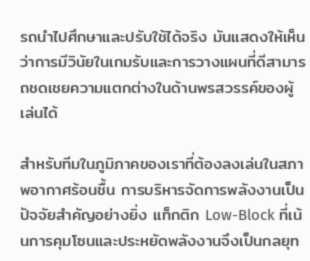รถนำไปศึกษาและปรับใช้ได้จริง มันแสดงให้เห็นว่าการมีวินัยในเกมรับและการวางแผนที่ดีสามารถชดเชยความแตกต่างในด้านพรสวรรค์ของผู้เล่นได้

สำหรับทีมในภูมิภาคของเราที่ต้องลงเล่นในสภาพอากาศร้อนชื้น การบริหารจัดการพลังงานเป็นปัจจัยสำคัญอย่างยิ่ง แท็กติก Low-Block ที่เน้นการคุมโซนและประหยัดพลังงานจึงเป็นกลยุท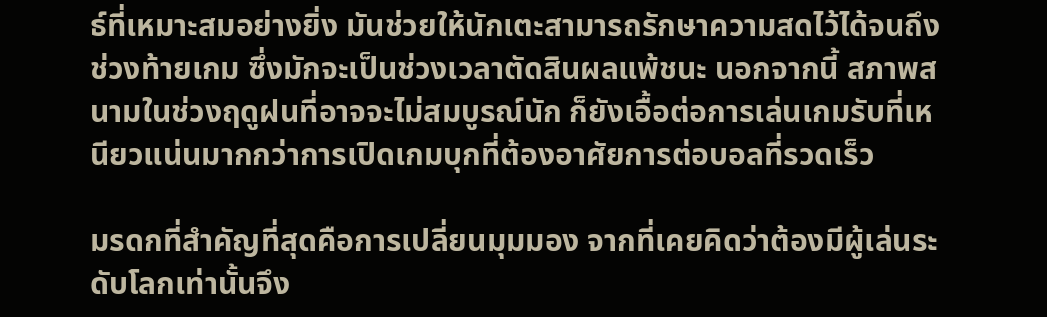ธ์ที่เหมาะสมอย่างยิ่ง มันช่วยให้นักเตะสามารถรักษาความสดไว้ได้จนถึงช่วงท้ายเกม ซึ่งมักจะเป็นช่วงเวลาตัดสินผลแพ้ชนะ นอกจากนี้ สภาพสนามในช่วงฤดูฝนที่อาจจะไม่สมบูรณ์นัก ก็ยังเอื้อต่อการเล่นเกมรับที่เหนียวแน่นมากกว่าการเปิดเกมบุกที่ต้องอาศัยการต่อบอลที่รวดเร็ว

มรดกที่สำคัญที่สุดคือการเปลี่ยนมุมมอง จากที่เคยคิดว่าต้องมีผู้เล่นระดับโลกเท่านั้นจึง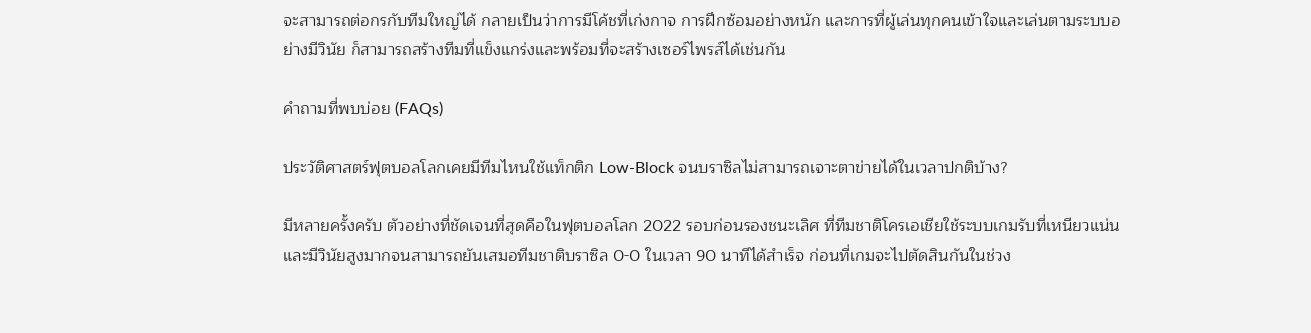จะสามารถต่อกรกับทีมใหญ่ได้ กลายเป็นว่าการมีโค้ชที่เก่งกาจ การฝึกซ้อมอย่างหนัก และการที่ผู้เล่นทุกคนเข้าใจและเล่นตามระบบอย่างมีวินัย ก็สามารถสร้างทีมที่แข็งแกร่งและพร้อมที่จะสร้างเซอร์ไพรส์ได้เช่นกัน

คำถามที่พบบ่อย (FAQs)

ประวัติศาสตร์ฟุตบอลโลกเคยมีทีมไหนใช้แท็กติก Low-Block จนบราซิลไม่สามารถเจาะตาข่ายได้ในเวลาปกติบ้าง?

มีหลายครั้งครับ ตัวอย่างที่ชัดเจนที่สุดคือในฟุตบอลโลก 2022 รอบก่อนรองชนะเลิศ ที่ทีมชาติโครเอเชียใช้ระบบเกมรับที่เหนียวแน่นและมีวินัยสูงมากจนสามารถยันเสมอทีมชาติบราซิล 0-0 ในเวลา 90 นาทีได้สำเร็จ ก่อนที่เกมจะไปตัดสินกันในช่วง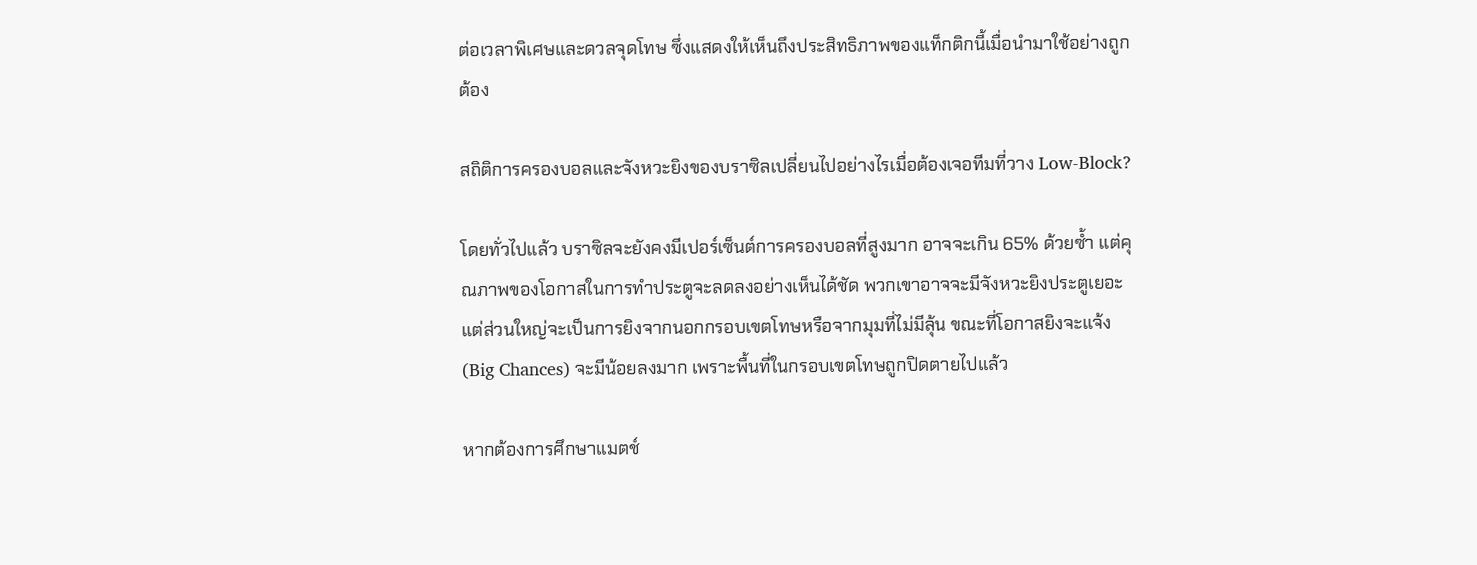ต่อเวลาพิเศษและดวลจุดโทษ ซึ่งแสดงให้เห็นถึงประสิทธิภาพของแท็กติกนี้เมื่อนำมาใช้อย่างถูกต้อง

สถิติการครองบอลและจังหวะยิงของบราซิลเปลี่ยนไปอย่างไรเมื่อต้องเจอทีมที่วาง Low-Block?

โดยทั่วไปแล้ว บราซิลจะยังคงมีเปอร์เซ็นต์การครองบอลที่สูงมาก อาจจะเกิน 65% ด้วยซ้ำ แต่คุณภาพของโอกาสในการทำประตูจะลดลงอย่างเห็นได้ชัด พวกเขาอาจจะมีจังหวะยิงประตูเยอะ แต่ส่วนใหญ่จะเป็นการยิงจากนอกกรอบเขตโทษหรือจากมุมที่ไม่มีลุ้น ขณะที่โอกาสยิงจะแจ้ง (Big Chances) จะมีน้อยลงมาก เพราะพื้นที่ในกรอบเขตโทษถูกปิดตายไปแล้ว

หากต้องการศึกษาแมตช์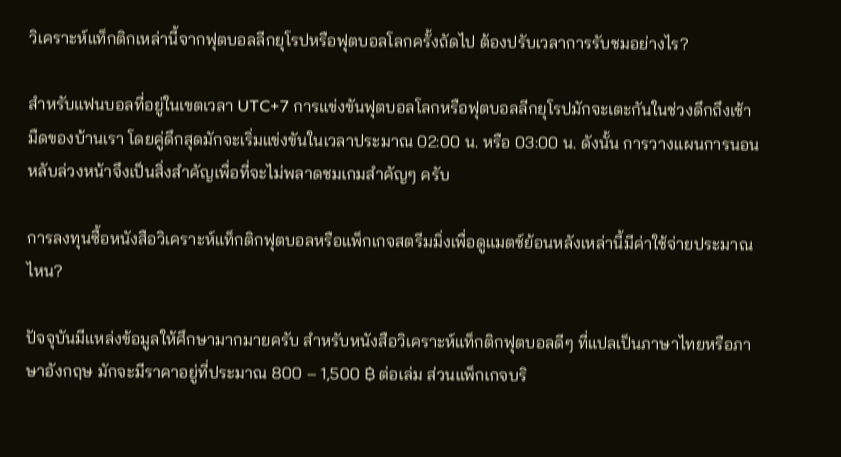วิเคราะห์แท็กติกเหล่านี้จากฟุตบอลลีกยุโรปหรือฟุตบอลโลกครั้งถัดไป ต้องปรับเวลาการรับชมอย่างไร?

สำหรับแฟนบอลที่อยู่ในเขตเวลา UTC+7 การแข่งขันฟุตบอลโลกหรือฟุตบอลลีกยุโรปมักจะเตะกันในช่วงดึกถึงเช้ามืดของบ้านเรา โดยคู่ดึกสุดมักจะเริ่มแข่งขันในเวลาประมาณ 02:00 น. หรือ 03:00 น. ดังนั้น การวางแผนการนอนหลับล่วงหน้าจึงเป็นสิ่งสำคัญเพื่อที่จะไม่พลาดชมเกมสำคัญๆ ครับ

การลงทุนซื้อหนังสือวิเคราะห์แท็กติกฟุตบอลหรือแพ็กเกจสตรีมมิ่งเพื่อดูแมตช์ย้อนหลังเหล่านี้มีค่าใช้จ่ายประมาณไหน?

ปัจจุบันมีแหล่งข้อมูลให้ศึกษามากมายครับ สำหรับหนังสือวิเคราะห์แท็กติกฟุตบอลดีๆ ที่แปลเป็นภาษาไทยหรือภาษาอังกฤษ มักจะมีราคาอยู่ที่ประมาณ 800 – 1,500 ฿ ต่อเล่ม ส่วนแพ็กเกจบริ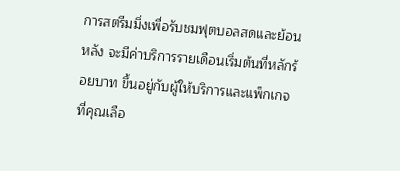การสตรีมมิ่งเพื่อรับชมฟุตบอลสดและย้อนหลัง จะมีค่าบริการรายเดือนเริ่มต้นที่หลักร้อยบาท ขึ้นอยู่กับผู้ให้บริการและแพ็กเกจที่คุณเลือ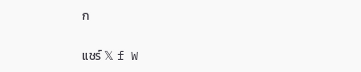ก

แชร์ 𝕏 f W